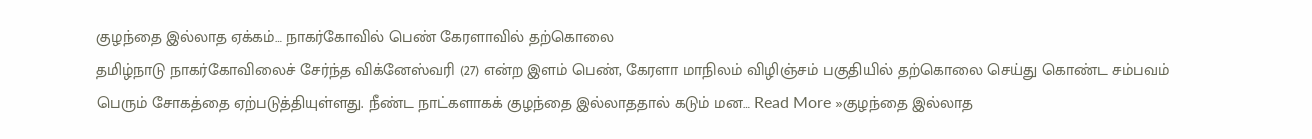குழந்தை இல்லாத ஏக்கம்… நாகர்கோவில் பெண் கேரளாவில் தற்கொலை
தமிழ்நாடு நாகர்கோவிலைச் சேர்ந்த விக்னேஸ்வரி (27) என்ற இளம் பெண், கேரளா மாநிலம் விழிஞ்சம் பகுதியில் தற்கொலை செய்து கொண்ட சம்பவம் பெரும் சோகத்தை ஏற்படுத்தியுள்ளது. நீண்ட நாட்களாகக் குழந்தை இல்லாததால் கடும் மன… Read More »குழந்தை இல்லாத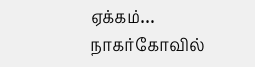ஏக்கம்… நாகர்கோவில்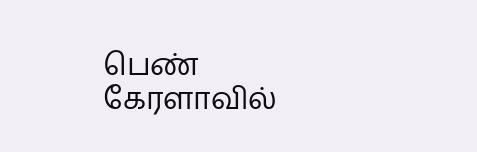பெண் கேரளாவில்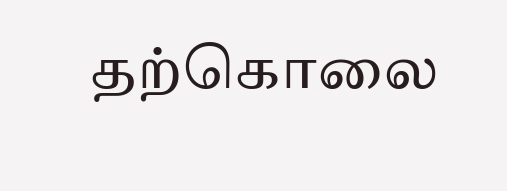தற்கொலை